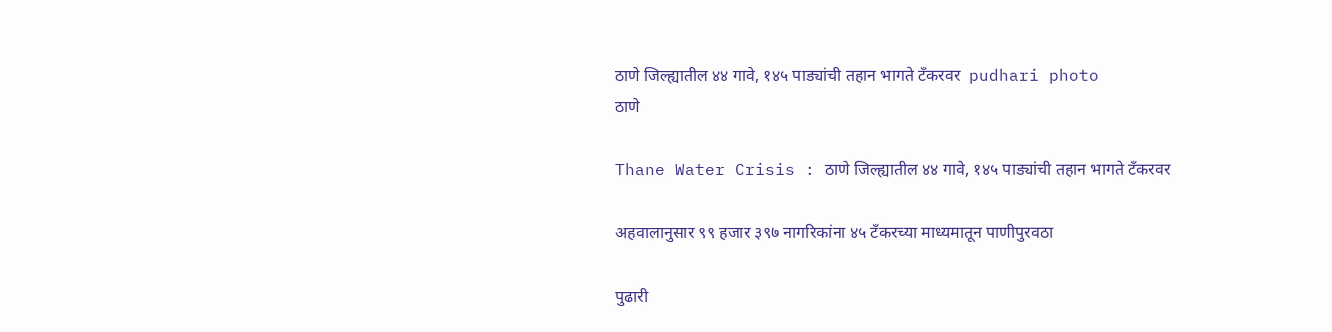ठाणे जिल्ह्यातील ४४ गावे, १४५ पाड्यांची तहान भागते टँकरवर  pudhari photo
ठाणे

Thane Water Crisis : ठाणे जिल्ह्यातील ४४ गावे, १४५ पाड्यांची तहान भागते टँकरवर

अहवालानुसार ९९ हजार ३९७ नागरिकांना ४५ टँकरच्या माध्यमातून पाणीपुरवठा

पुढारी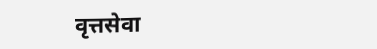वृत्तसेवा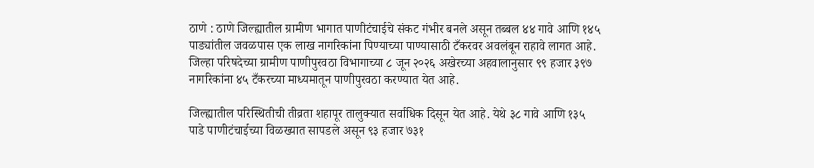ठाणे : ठाणे जिल्ह्यातील ग्रामीण भागात पाणीटंचाईचे संकट गंभीर बनले असून तब्बल ४४ गावे आणि १४५ पाड्यांतील जवळपास एक लाख नागरिकांना पिण्याच्या पाण्यासाठी टँकरवर अवलंबून राहावे लागत आहे. जिल्हा परिषदेच्या ग्रामीण पाणीपुरवठा विभागाच्या ८ जून २०२६ अखेरच्या अहवालानुसार ९९ हजार ३९७ नागरिकांना ४५ टँकरच्या माध्यमातून पाणीपुरवठा करण्यात येत आहे.

जिल्ह्यातील परिस्थितीची तीव्रता शहापूर तालुक्यात सर्वाधिक दिसून येत आहे. येथे ३८ गावे आणि १३५ पाडे पाणीटंचाईच्या विळख्यात सापडले असून ९३ हजार ७३१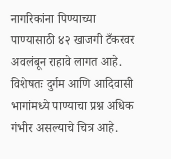नागरिकांना पिण्याच्या पाण्यासाठी ४२ खाजगी टँकरवर अवलंबून राहावे लागत आहे. विशेषतः दुर्गम आणि आदिवासी भागांमध्ये पाण्याचा प्रश्न अधिक गंभीर असल्याचे चित्र आहे.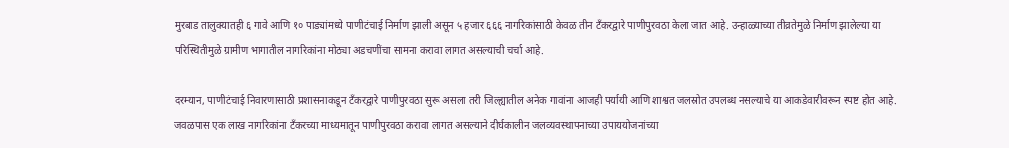मुरबाड तालुक्यातही ६ गावे आणि १० पाड्यांमध्ये पाणीटंचाई निर्माण झाली असून ५ हजार ६६६ नागरिकांसाठी केवळ तीन टँकरद्वारे पाणीपुरवठा केला जात आहे. उन्हाळ्याच्या तीव्रतेमुळे निर्माण झालेल्या या परिस्थितीमुळे ग्रामीण भागातील नागरिकांना मोठ्या अडचणींचा सामना करावा लागत असल्याची चर्चा आहे.

दरम्यान, पाणीटंचाई निवारणासाठी प्रशासनाकडून टँकरद्वारे पाणीपुरवठा सुरू असला तरी जिल्ह्यातील अनेक गावांना आजही पर्यायी आणि शाश्वत जलस्रोत उपलब्ध नसल्याचे या आकडेवारीवरून स्पष्ट होत आहे. जवळपास एक लाख नागरिकांना टँकरच्या माध्यमातून पाणीपुरवठा करावा लागत असल्याने दीर्घकालीन जलव्यवस्थापनाच्या उपाययोजनांच्या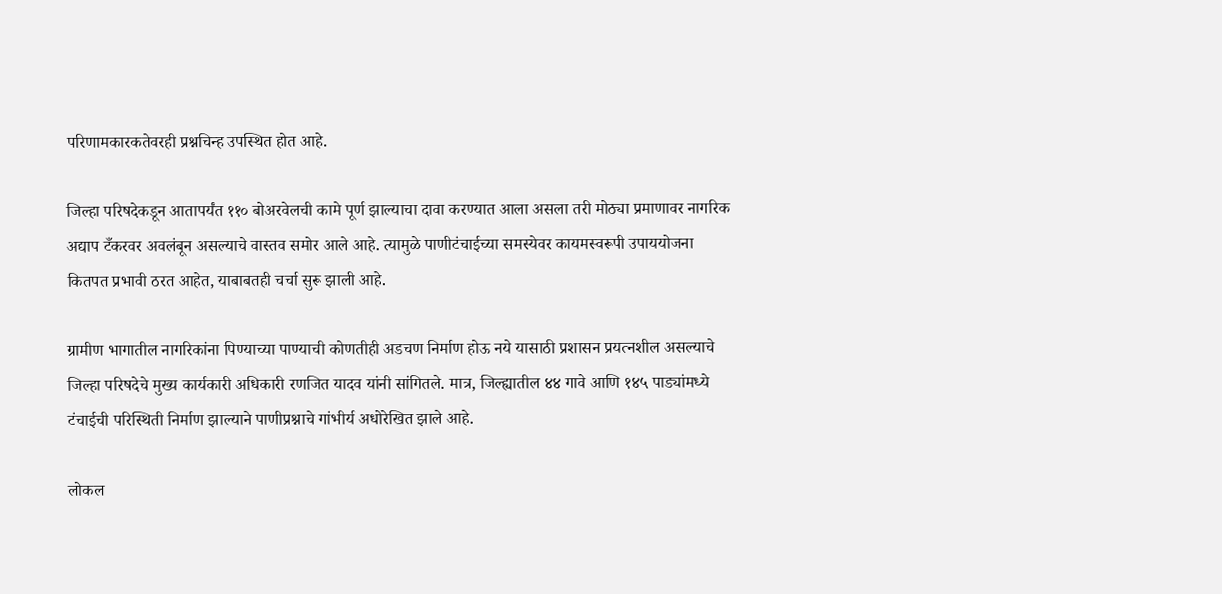परिणामकारकतेवरही प्रश्नचिन्ह उपस्थित होत आहे.

जिल्हा परिषदेकडून आतापर्यंत ११० बोअरवेलची कामे पूर्ण झाल्याचा दावा करण्यात आला असला तरी मोठ्या प्रमाणावर नागरिक अद्याप टँकरवर अवलंबून असल्याचे वास्तव समोर आले आहे. त्यामुळे पाणीटंचाईच्या समस्येवर कायमस्वरूपी उपाययोजना कितपत प्रभावी ठरत आहेत, याबाबतही चर्चा सुरू झाली आहे.

ग्रामीण भागातील नागरिकांना पिण्याच्या पाण्याची कोणतीही अडचण निर्माण होऊ नये यासाठी प्रशासन प्रयत्नशील असल्याचे जिल्हा परिषदेचे मुख्य कार्यकारी अधिकारी रणजित यादव यांनी सांगितले. मात्र, जिल्ह्यातील ४४ गावे आणि १४५ पाड्यांमध्ये टंचाईची परिस्थिती निर्माण झाल्याने पाणीप्रश्नाचे गांभीर्य अधोरेखित झाले आहे.

लोकल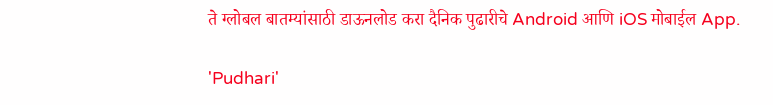ते ग्लोबल बातम्यांसाठी डाऊनलोड करा दैनिक पुढारीचे Android आणि iOS मोबाईल App.

'Pudhari'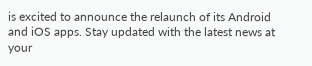is excited to announce the relaunch of its Android and iOS apps. Stay updated with the latest news at your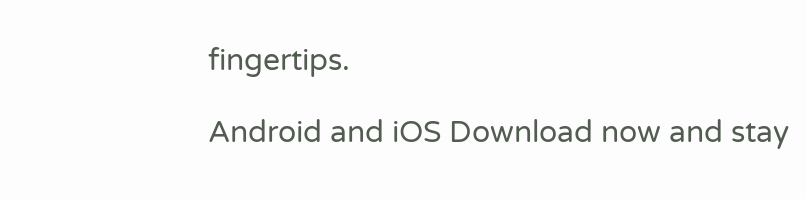fingertips.

Android and iOS Download now and stay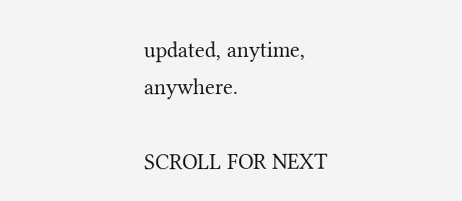updated, anytime, anywhere.

SCROLL FOR NEXT